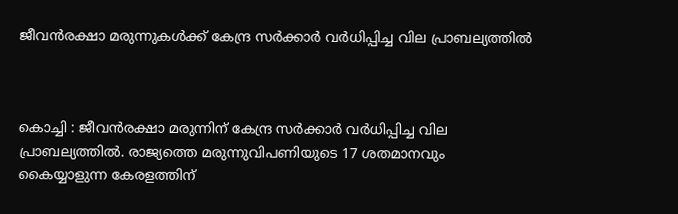ജീവൻരക്ഷാ മരുന്നുകൾക്ക് കേന്ദ്ര സർക്കാർ വർധിപ്പിച്ച വില പ്രാബല്യത്തിൽ



കൊച്ചി : ജീവൻരക്ഷാ മരുന്നിന് കേന്ദ്ര സർക്കാർ വർധിപ്പിച്ച വില പ്രാബല്യത്തിൽ. രാജ്യത്തെ മരുന്നുവിപണിയുടെ 17 ശതമാനവും കൈയ്യാളുന്ന കേരളത്തിന്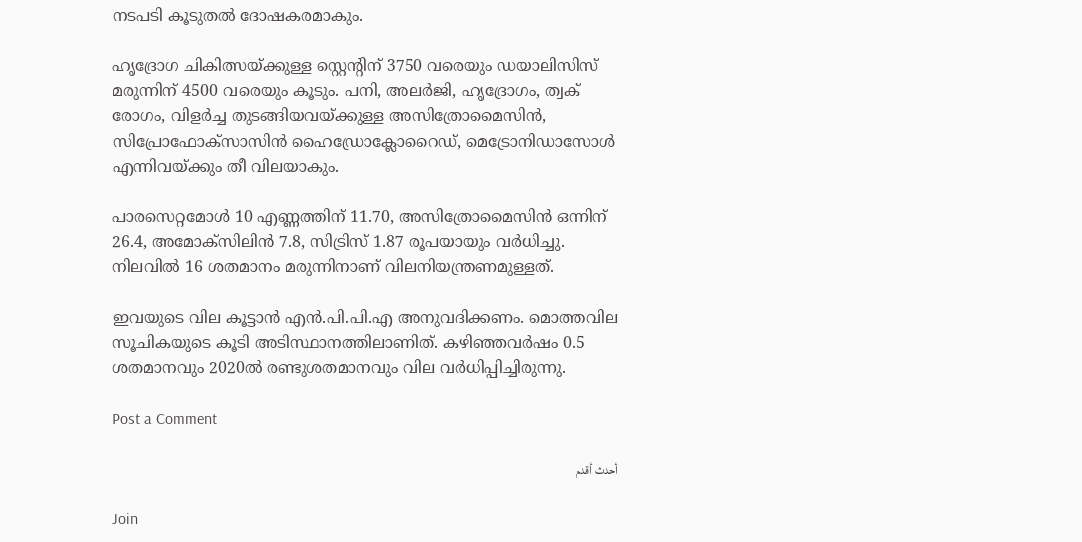നടപടി കൂടുതൽ ദോഷകരമാകും.

ഹൃദ്രോഗ ചികിത്സയ്ക്കുള്ള സ്റ്റെന്റിന് 3750 വരെയും ഡയാലിസിസ് മരുന്നിന് 4500 വരെയും കൂടും. പനി, അലർജി, ഹൃദ്രോഗം, ത്വക് രോഗം, വിളർച്ച തുടങ്ങിയവയ്ക്കുള്ള അസിത്രോമൈസിൻ, സിപ്രോഫോക്സാസിൻ ഹൈഡ്രോക്ലോറൈഡ്, മെട്രോനിഡാസോൾ എന്നിവയ്ക്കും തീ വിലയാകും.

പാരസെറ്റമോൾ 10 എണ്ണത്തിന് 11.70, അസിത്രോമൈസിൻ ഒന്നിന് 26.4, അമോക്സിലിൻ 7.8, സിട്രിസ് 1.87 രൂപയായും വർധിച്ചു. നിലവിൽ 16 ശതമാനം മരുന്നിനാണ് വിലനിയന്ത്രണമുള്ളത്.

ഇവയുടെ വില കൂട്ടാൻ എൻ.പി.പി.എ അനുവദിക്കണം. മൊത്തവില സൂചികയുടെ കൂടി അടിസ്ഥാനത്തിലാണിത്. കഴിഞ്ഞവർഷം 0.5 ശതമാനവും 2020ൽ രണ്ടുശതമാനവും വില വർധിപ്പിച്ചിരുന്നു.

Post a Comment

أحدث أقدم

Join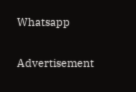Whatsapp

Advertisement